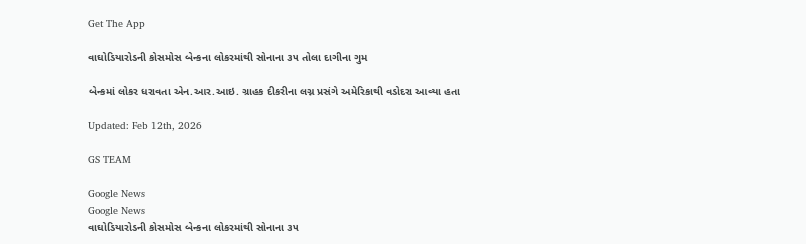Get The App

વાઘોડિયારોડની કોસમોસ બેન્કના લોકરમાંથી સોનાના ૩૫ તોલા દાગીના ગુમ

બેન્કમાં લોકર ધરાવતા એન.આર.આઇ. ગ્રાહક દીકરીના લગ્ન પ્રસંગે અમેરિકાથી વડોદરા આવ્યા હતા

Updated: Feb 12th, 2026

GS TEAM

Google News
Google News
વાઘોડિયારોડની કોસમોસ બેન્કના લોકરમાંથી સોનાના ૩૫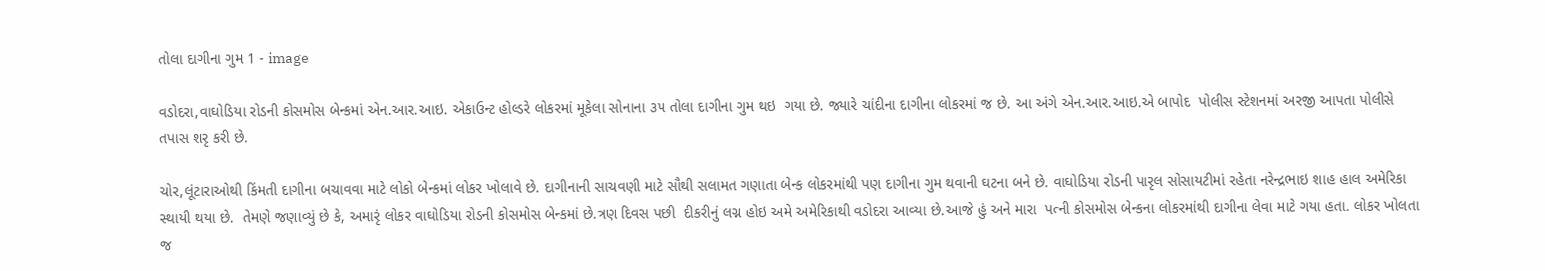તોલા દાગીના ગુમ 1 - image

વડોદરા,વાઘોડિયા રોડની કોસમોસ બેન્કમાં એન.આર.આઇ. એકાઉન્ટ હોલ્ડરે લોકરમાં મૂકેલા સોનાના ૩૫ તોલા દાગીના ગુમ થઇ  ગયા છે. જ્યારે ચાંદીના દાગીના લોકરમાં જ છે. આ અંગે એન.આર.આઇ.એ બાપોદ  પોલીસ સ્ટેશનમાં અરજી આપતા પોલીસે તપાસ શરૃ કરી છે.

ચોર,લૂંટારાઓથી કિંમતી દાગીના બચાવવા માટે લોકો બેન્કમાં લોકર ખોલાવે છે. દાગીનાની સાચવણી માટે સૌથી સલામત ગણાતા બેન્ક લોકરમાંથી પણ દાગીના ગુમ થવાની ઘટના બને છે. વાઘોડિયા રોડની પારૃલ સોસાયટીમાં રહેતા નરેન્દ્રભાઇ શાહ હાલ અમેરિકા સ્થાયી થયા છે.  તેમણે જણાવ્યું છે કે, અમારૃં લોકર વાઘોડિયા રોડની કોસમોસ બેન્કમાં છે.ત્રણ દિવસ પછી  દીકરીનું લગ્ન હોઇ અમે અમેરિકાથી વડોદરા આવ્યા છે.આજે હું અને મારા  પત્ની કોસમોસ બેન્કના લોકરમાંથી દાગીના લેવા માટે ગયા હતા. લોકર ખોલતા જ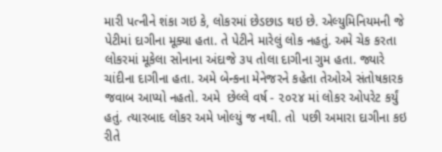મારી પત્નીને શંકા ગઇ કે, લોકરમાં છેડછાડ થઇ છે. એલ્યુમિનિયમની જે  પેટીમાં દાગીના મૂક્યા હતા. તે પેટીને મારેલું લોક નહતું. અમે ચેક કરતા લોકરમાં મૂકેલા સોનાના અંદાજે ૩૫ તોલા દાગીના ગુમ હતા. જ્યારે ચાંદીના દાગીના હતા. અમે બેન્કના મેનેજરને કહેતા તેઓએ સંતોષકારક જવાબ આપ્યો નહતો. અમે  છેલ્લે વર્ષ - ૨૦૨૪ માં લોકર ઓપરેટ કર્યું હતું. ત્યારબાદ લોકર અમે ખોલ્યું જ નથી. તો  પછી અમારા દાગીના કઇ રીતે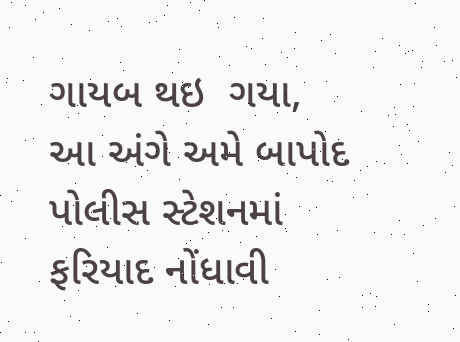ગાયબ થઇ  ગયા,  આ અંગે અમે બાપોદ પોલીસ સ્ટેશનમાં  ફરિયાદ નોંધાવી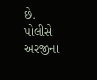છે.  પોલીસે અરજીના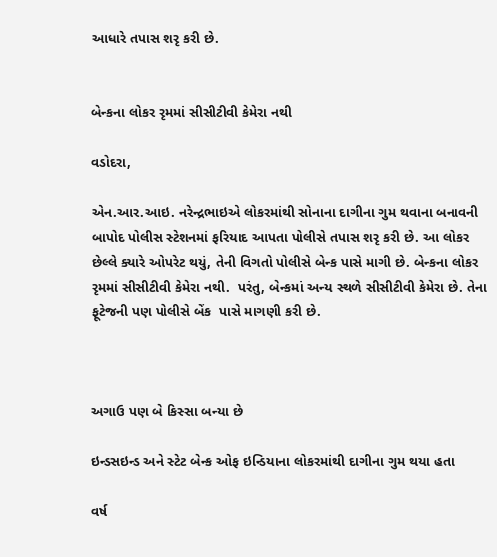આધારે તપાસ શરૃ કરી છે.


બેન્કના લોકર રૃમમાં સીસીટીવી કેમેરા નથી

વડોદરા,

એન.આર.આઇ. નરેન્દ્રભાઇએ લોકરમાંથી સોનાના દાગીના ગુમ થવાના બનાવની બાપોદ પોલીસ સ્ટેશનમાં ફરિયાદ આપતા પોલીસે તપાસ શરૃ કરી છે. આ લોકર છેલ્લે ક્યારે ઓપરેટ થયું, તેની વિગતો પોલીસે બેન્ક પાસે માગી છે. બેન્કના લોકર રૃમમાં સીસીટીવી કેમેરા નથી.  પરંતુ, બેન્કમાં અન્ય સ્થળે સીસીટીવી કેમેરા છે. તેના ફૂટેજની પણ પોલીસે બેંક  પાસે માગણી કરી છે.



અગાઉ પણ બે કિસ્સા બન્યા છે

ઇન્ડસઇન્ડ અને સ્ટેટ બેન્ક ઓફ ઇન્ડિયાના લોકરમાંથી દાગીના ગુમ થયા હતા

વર્ષ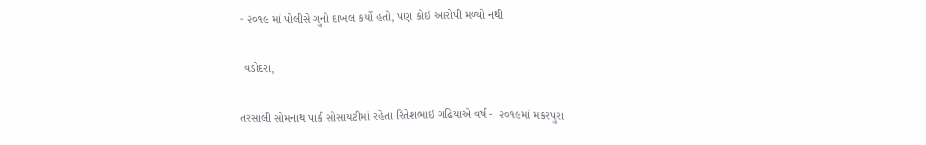- ૨૦૧૯ માં પોલીસે ગુનો દાખલ કર્યો હતો, પણ કોઇ આરોપી મળ્યો નથી

 વડોદરા,

તરસાલી સોમનાથ પાર્ક સોસાયટીમાં રહેતા રિતેશભાઇ ગઢિયાએ વર્ષ -  ૨૦૧૯માં મકરપુરા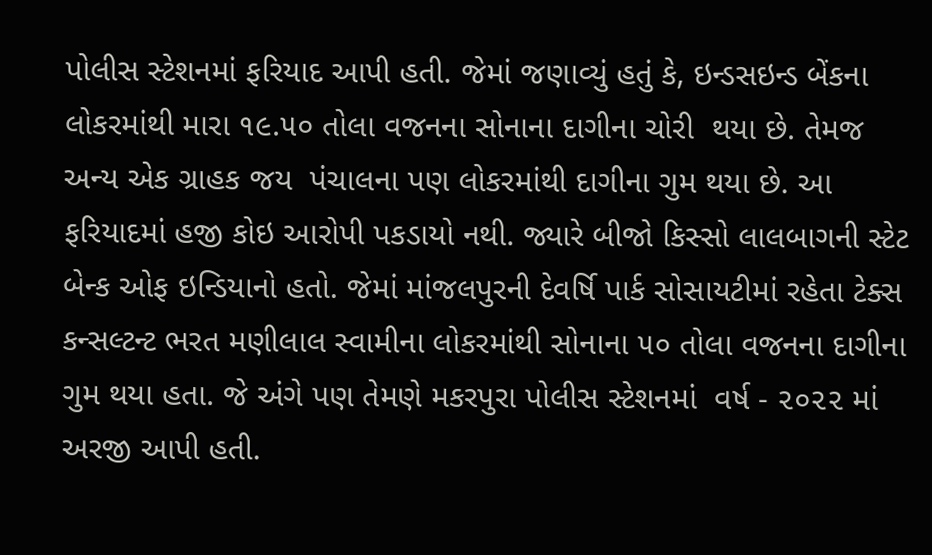પોલીસ સ્ટેશનમાં ફરિયાદ આપી હતી. જેમાં જણાવ્યું હતું કે, ઇન્ડસઇન્ડ બેંકના લોકરમાંથી મારા ૧૯.૫૦ તોલા વજનના સોનાના દાગીના ચોરી  થયા છે. તેમજ અન્ય એક ગ્રાહક જય  પંચાલના પણ લોકરમાંથી દાગીના ગુમ થયા છે. આ ફરિયાદમાં હજી કોઇ આરોપી પકડાયો નથી. જ્યારે બીજો કિસ્સો લાલબાગની સ્ટેટ બેન્ક ઓફ ઇન્ડિયાનો હતો. જેમાં માંજલપુરની દેવર્ષિ પાર્ક સોસાયટીમાં રહેતા ટેક્સ કન્સલ્ટન્ટ ભરત મણીલાલ સ્વામીના લોકરમાંથી સોનાના ૫૦ તોલા વજનના દાગીના ગુમ થયા હતા. જે અંગે પણ તેમણે મકરપુરા પોલીસ સ્ટેશનમાં  વર્ષ - ૨૦૨૨ માં અરજી આપી હતી.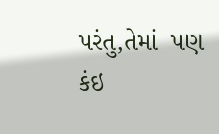પરંતુ,તેમાં  પણ કંઇ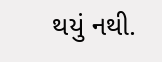થયું નથી.